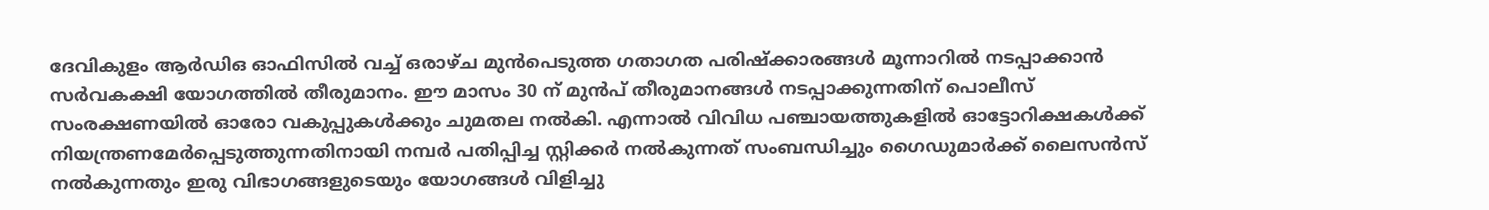ദേവികുളം ആർഡിഒ ഓഫിസിൽ വച്ച് ഒരാഴ്ച മുൻപെടുത്ത ഗതാഗത പരിഷ്ക്കാരങ്ങൾ മൂന്നാറിൽ നടപ്പാക്കാൻ സർവകക്ഷി യോഗത്തിൽ തീരുമാനം. ഈ മാസം 30 ന് മുൻപ് തീരുമാനങ്ങൾ നടപ്പാക്കുന്നതിന് പൊലീസ് സംരക്ഷണയിൽ ഓരോ വകുപ്പുകൾക്കും ചുമതല നൽകി. എന്നാൽ വിവിധ പഞ്ചായത്തുകളിൽ ഓട്ടോറിക്ഷകൾക്ക് നിയന്ത്രണമേർപ്പെടുത്തുന്നതിനായി നമ്പർ പതിപ്പിച്ച സ്റ്റിക്കർ നൽകുന്നത് സംബന്ധിച്ചും ഗൈഡുമാർക്ക് ലൈസൻസ് നൽകുന്നതും ഇരു വിഭാഗങ്ങളുടെയും യോഗങ്ങൾ വിളിച്ചു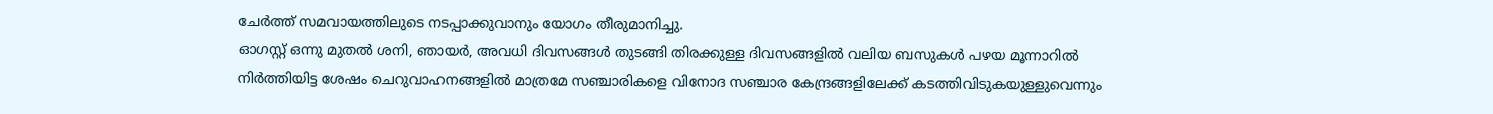ചേർത്ത് സമവായത്തിലുടെ നടപ്പാക്കുവാനും യോഗം തീരുമാനിച്ചു.
ഓഗസ്റ്റ് ഒന്നു മുതൽ ശനി, ഞായർ, അവധി ദിവസങ്ങൾ തുടങ്ങി തിരക്കുള്ള ദിവസങ്ങളിൽ വലിയ ബസുകൾ പഴയ മൂന്നാറിൽ നിർത്തിയിട്ട ശേഷം ചെറുവാഹനങ്ങളിൽ മാത്രമേ സഞ്ചാരികളെ വിനോദ സഞ്ചാര കേന്ദ്രങ്ങളിലേക്ക് കടത്തിവിടുകയുള്ളുവെന്നും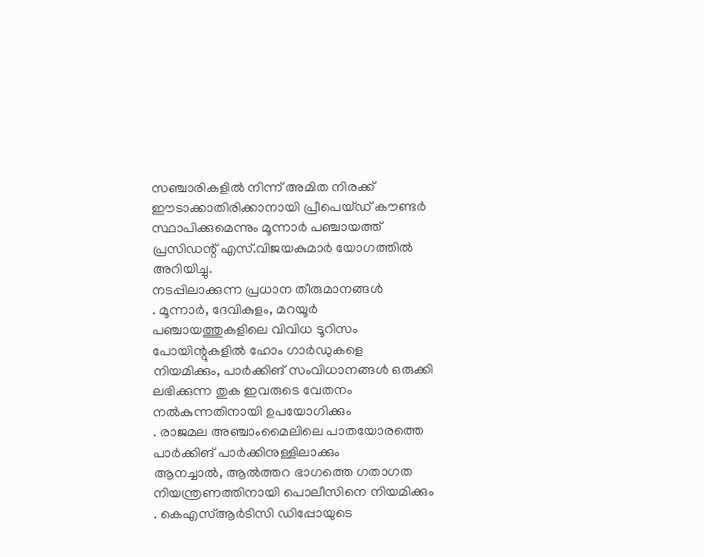സഞ്ചാരികളിൽ നിന്ന് അമിത നിരക്ക് ഈടാക്കാതിരിക്കാനായി പ്രീപെയ്ഡ് കൗണ്ടർ സ്ഥാപിക്കുമെന്നും മൂന്നാർ പഞ്ചായത്ത് പ്രസിഡന്റ് എസ്.വിജയകുമാർ യോഗത്തിൽ അറിയിച്ചു.
നടപ്പിലാക്കുന്ന പ്രധാന തീരുമാനങ്ങൾ
. മൂന്നാർ, ദേവികുളം, മറയൂർ പഞ്ചായത്തുകളിലെ വിവിധ ടൂറിസം പോയിന്റുകളിൽ ഹോം ഗാർഡുകളെ നിയമിക്കും, പാർക്കിങ് സംവിധാനങ്ങൾ ഒരുക്കി ലഭിക്കുന്ന തുക ഇവരുടെ വേതനം നൽകുന്നതിനായി ഉപയോഗിക്കും
. രാജമല അഞ്ചാംമൈലിലെ പാതയോരത്തെ പാർക്കിങ് പാർക്കിനുള്ളിലാക്കും
ആനച്ചാൽ, ആൽത്തറ ഭാഗത്തെ ഗതാഗത നിയന്ത്രണത്തിനായി പൊലീസിനെ നിയമിക്കും
. കെഎസ്ആർടിസി ഡിപ്പോയുടെ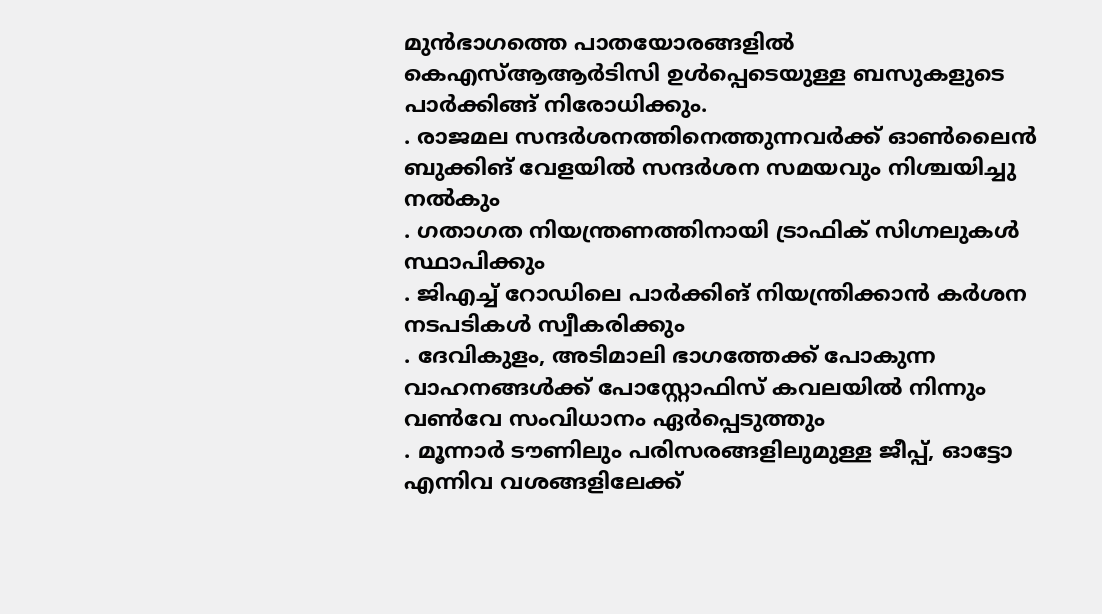മുൻഭാഗത്തെ പാതയോരങ്ങളിൽ കെഎസ്ആആർടിസി ഉൾപ്പെടെയുള്ള ബസുകളുടെ പാർക്കിങ്ങ് നിരോധിക്കും.
. രാജമല സന്ദർശനത്തിനെത്തുന്നവർക്ക് ഓൺലൈൻ ബുക്കിങ് വേളയിൽ സന്ദർശന സമയവും നിശ്ചയിച്ചു നൽകും
. ഗതാഗത നിയന്ത്രണത്തിനായി ട്രാഫിക് സിഗ്നലുകൾ സ്ഥാപിക്കും
. ജിഎച്ച് റോഡിലെ പാർക്കിങ് നിയന്ത്രിക്കാൻ കർശന നടപടികൾ സ്വീകരിക്കും
. ദേവികുളം, അടിമാലി ഭാഗത്തേക്ക് പോകുന്ന വാഹനങ്ങൾക്ക് പോസ്റ്റോഫിസ് കവലയിൽ നിന്നും വൺവേ സംവിധാനം ഏർപ്പെടുത്തും
. മൂന്നാർ ടൗണിലും പരിസരങ്ങളിലുമുള്ള ജീപ്പ്, ഓട്ടോ എന്നിവ വശങ്ങളിലേക്ക്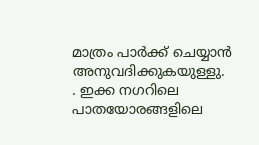മാത്രം പാർക്ക് ചെയ്യാൻ അനുവദിക്കുകയുള്ളു.
. ഇക്ക നഗറിലെ പാതയോരങ്ങളിലെ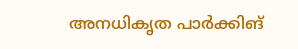അനധികൃത പാർക്കിങ്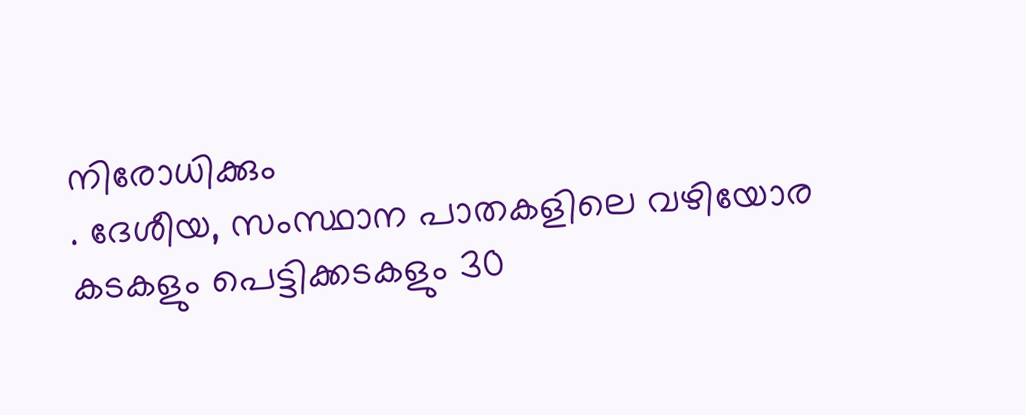നിരോധിക്കും
. ദേശീയ, സംസ്ഥാന പാതകളിലെ വഴിയോര കടകളും പെട്ടിക്കടകളും 30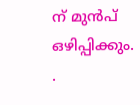ന് മുൻപ് ഒഴിപ്പിക്കും.
.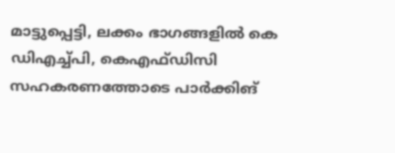മാട്ടുപ്പെട്ടി, ലക്കം ഭാഗങ്ങളിൽ കെ ഡിഎച്ച്പി, കെഎഫ്ഡിസി സഹകരണത്തോടെ പാർക്കിങ്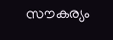സൗകര്യം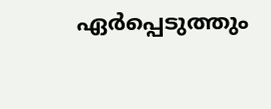ഏർപ്പെടുത്തും